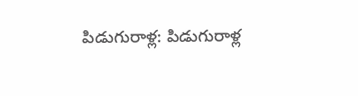పిడుగురాళ్ల: పిడుగురాళ్ల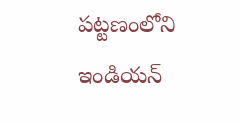పట్టణంలోని ఇండియన్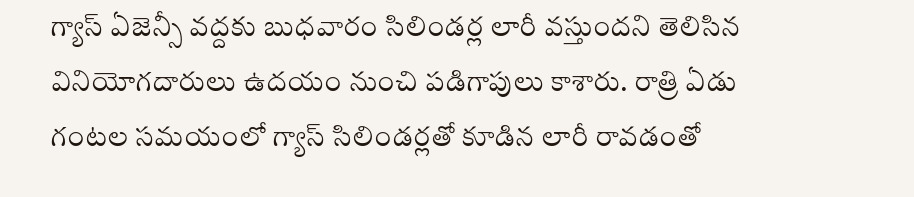గ్యాస్ ఏజెన్సీ వద్దకు బుధవారం సిలిండర్ల లారీ వస్తుందని తెలిసిన వినియోగదారులు ఉదయం నుంచి పడిగాపులు కాశారు. రాత్రి ఏడు గంటల సమయంలో గ్యాస్ సిలిండర్లతో కూడిన లారీ రావడంతో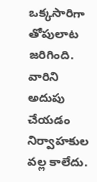ఒక్కసారిగా తోపులాట జరిగింది. వారిని అదుపు చేయడం నిర్వాహకుల వల్ల కాలేదు.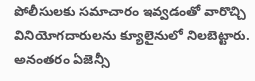పోలీసులకు సమాచారం ఇవ్వడంతో వారొచ్చి వినియోగదారులను క్యూలైనులో నిలబెట్టారు. అనంతరం ఏజెన్సీ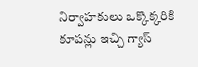నిర్వాహకులు ఒక్కొక్కరికి కూపన్లు ఇచ్చి గ్యాస్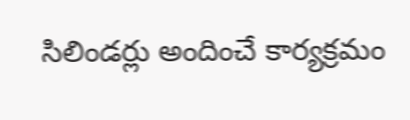సిలిండర్లు అందించే కార్యక్రమం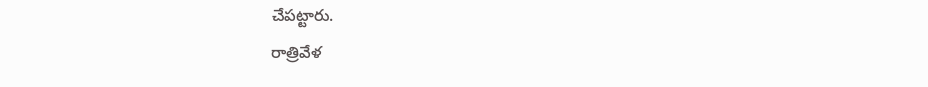చేపట్టారు.
రాత్రివేళ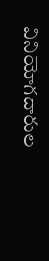వినియోగదారుల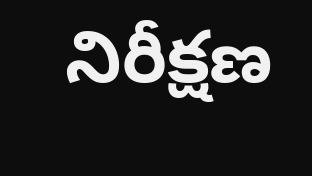నిరీక్షణ